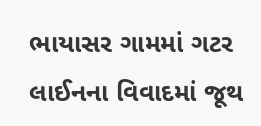ભાયાસર ગામમાં ગટર લાઈનના વિવાદમાં જૂથ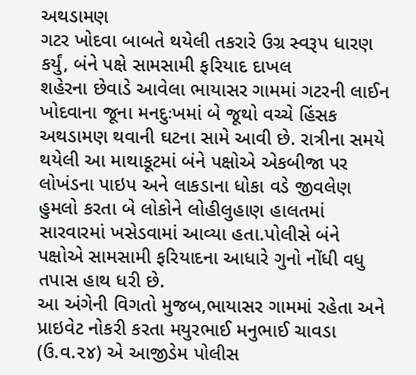અથડામણ
ગટર ખોદવા બાબતે થયેલી તકરારે ઉગ્ર સ્વરૂપ ધારણ કર્યું, બંને પક્ષે સામસામી ફરિયાદ દાખલ
શહેરના છેવાડે આવેલા ભાયાસર ગામમાં ગટરની લાઈન ખોદવાના જૂના મનદુઃખમાં બે જૂથો વચ્ચે હિંસક અથડામણ થવાની ઘટના સામે આવી છે. રાત્રીના સમયે થયેલી આ માથાકૂટમાં બંને પક્ષોએ એકબીજા પર લોખંડના પાઇપ અને લાકડાના ધોકા વડે જીવલેણ હુમલો કરતા બે લોકોને લોહીલુહાણ હાલતમાં સારવારમાં ખસેડવામાં આવ્યા હતા.પોલીસે બંને પક્ષોએ સામસામી ફરિયાદના આધારે ગુનો નોંધી વધુ તપાસ હાથ ધરી છે.
આ અંગેની વિગતો મુજબ,ભાયાસર ગામમાં રહેતા અને પ્રાઇવેટ નોકરી કરતા મયુરભાઈ મનુભાઈ ચાવડા (ઉ.વ.૨૪) એ આજીડેમ પોલીસ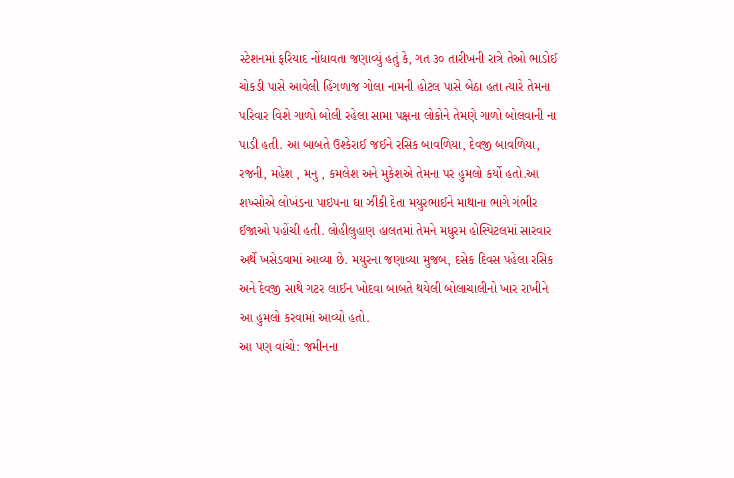સ્ટેશનમાં ફરિયાદ નોંધાવતા જણાવ્યું હતું કે, ગત ૩૦ તારીખની રાત્રે તેઓ ભાડોઈ ચોકડી પાસે આવેલી હિંગળાજ ગોલા નામની હોટલ પાસે બેઠા હતા ત્યારે તેમના પરિવાર વિશે ગાળો બોલી રહેલા સામા પક્ષના લોકોને તેમણે ગાળો બોલવાની ના પાડી હતી. આ બાબતે ઉશ્કેરાઈ જઈને રસિક બાવળિયા, દેવજી બાવળિયા, રજની, મહેશ , મનુ , કમલેશ અને મુકેશએ તેમના પર હુમલો કર્યો હતો.આ શખ્સોએ લોખંડના પાઇપના ઘા ઝીંકી દેતા મયુરભાઈને માથાના ભાગે ગંભીર ઈજાઓ પહોંચી હતી. લોહીલુહાણ હાલતમાં તેમને મધુરમ હોસ્પિટલમાં સારવાર અર્થે ખસેડવામાં આવ્યા છે. મયુરના જણાવ્યા મુજબ, દસેક દિવસ પહેલા રસિક અને દેવજી સાથે ગટર લાઈન ખોદવા બાબતે થયેલી બોલાચાલીનો ખાર રાખીને આ હુમલો કરવામાં આવ્યો હતો.
આ પણ વાંચો: જમીનના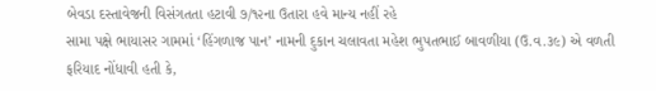બેવડા દસ્તાવેજની વિસંગતતા હટાવી ૭/૧૨ના ઉતારા હવે માન્ય નહીં રહે
સામા પક્ષે ભાયાસર ગામમાં ‘હિંગળાજ પાન’ નામની દુકાન ચલાવતા મહેશ ભુપતભાઈ બાવળીયા (ઉ.વ.૩૯) એ વળતી ફરિયાદ નોંધાવી હતી કે,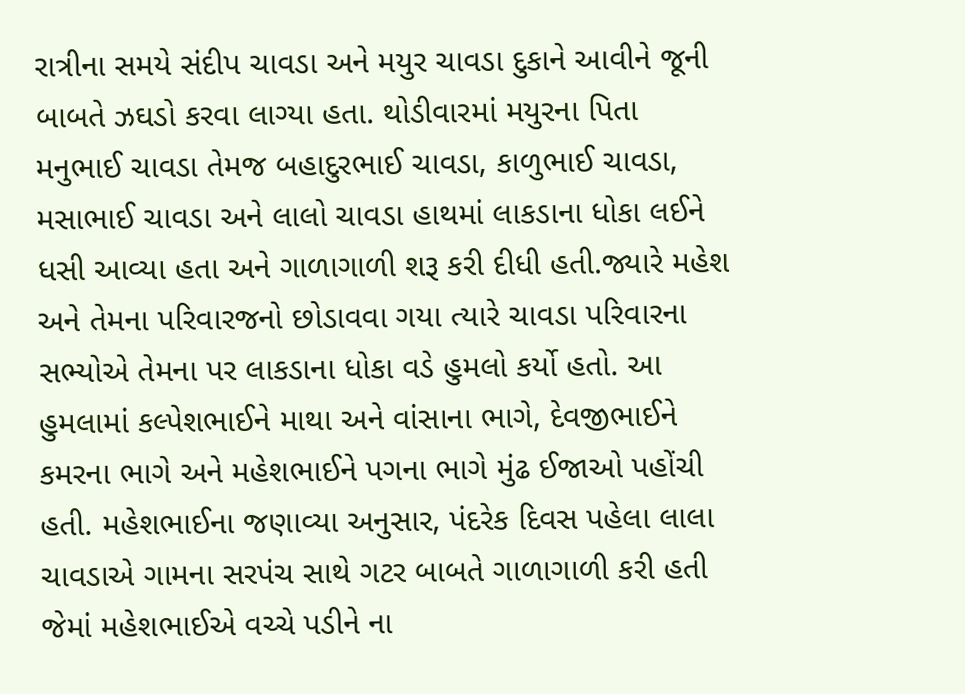રાત્રીના સમયે સંદીપ ચાવડા અને મયુર ચાવડા દુકાને આવીને જૂની બાબતે ઝઘડો કરવા લાગ્યા હતા. થોડીવારમાં મયુરના પિતા મનુભાઈ ચાવડા તેમજ બહાદુરભાઈ ચાવડા, કાળુભાઈ ચાવડા, મસાભાઈ ચાવડા અને લાલો ચાવડા હાથમાં લાકડાના ધોકા લઈને ધસી આવ્યા હતા અને ગાળાગાળી શરૂ કરી દીધી હતી.જ્યારે મહેશ અને તેમના પરિવારજનો છોડાવવા ગયા ત્યારે ચાવડા પરિવારના સભ્યોએ તેમના પર લાકડાના ધોકા વડે હુમલો કર્યો હતો. આ હુમલામાં કલ્પેશભાઈને માથા અને વાંસાના ભાગે, દેવજીભાઈને કમરના ભાગે અને મહેશભાઈને પગના ભાગે મુંઢ ઈજાઓ પહોંચી હતી. મહેશભાઈના જણાવ્યા અનુસાર, પંદરેક દિવસ પહેલા લાલા ચાવડાએ ગામના સરપંચ સાથે ગટર બાબતે ગાળાગાળી કરી હતી જેમાં મહેશભાઈએ વચ્ચે પડીને ના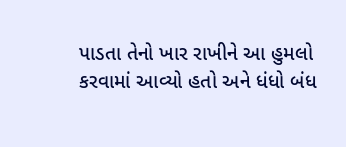પાડતા તેનો ખાર રાખીને આ હુમલો કરવામાં આવ્યો હતો અને ધંધો બંધ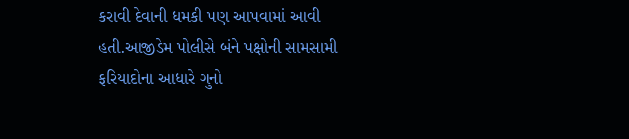કરાવી દેવાની ધમકી પણ આપવામાં આવી હતી.આજીડેમ પોલીસે બંને પક્ષોની સામસામી ફરિયાદોના આધારે ગુનો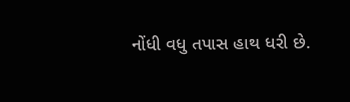નોંધી વધુ તપાસ હાથ ધરી છે.